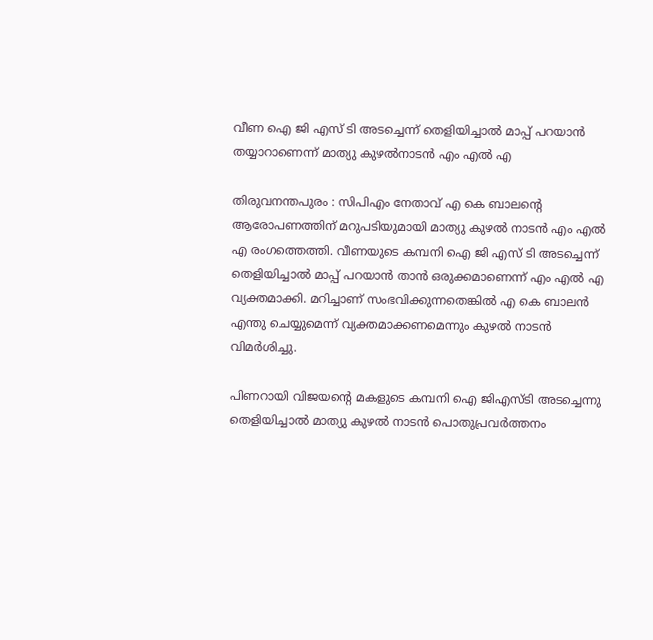വീണ ഐ ജി എസ് ടി അടച്ചെന്ന് തെളിയിച്ചാൽ മാപ്പ് പറയാൻ തയ്യാറാണെന്ന് മാത്യു കുഴൽനാടൻ എം എൽ എ

തിരുവനന്തപുരം : സിപിഎം നേതാവ് എ കെ ബാലന്റെ ആരോപണത്തിന് മറുപടിയുമായി മാത്യു കുഴൽ നാടൻ എം എൽ എ രംഗത്തെത്തി. വീണയുടെ കമ്പനി ഐ ജി എസ് ടി അടച്ചെന്ന് തെളിയിച്ചാൽ മാപ്പ് പറയാൻ താൻ ഒരുക്കമാണെന്ന് എം എൽ എ വ്യക്തമാക്കി. മറിച്ചാണ് സംഭവിക്കുന്നതെങ്കിൽ എ കെ ബാലൻ എന്തു ചെയ്യുമെന്ന് വ്യക്തമാക്കണമെന്നും കുഴൽ നാടൻ വിമർശിച്ചു.

പിണറായി വിജയന്റെ മകളുടെ കമ്പനി ഐ ജിഎസ്ടി അടച്ചെന്നു തെളിയിച്ചാൽ മാത്യു കുഴൽ നാടൻ പൊതുപ്രവർത്തനം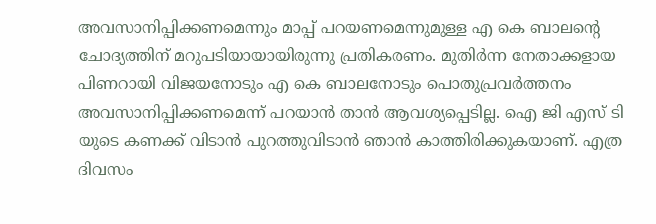അവസാനിപ്പിക്കണമെന്നും മാപ്പ് പറയണമെന്നുമുള്ള എ കെ ബാലന്റെ ചോദ്യത്തിന് മറുപടിയായായിരുന്നു പ്രതികരണം. മുതിർന്ന നേതാക്കളായ പിണറായി വിജയനോടും എ കെ ബാലനോടും പൊതുപ്രവർത്തനം അവസാനിപ്പിക്കണമെന്ന് പറയാൻ താൻ ആവശ്യപ്പെടില്ല. ഐ ജി എസ് ടി യുടെ കണക്ക് വിടാൻ പുറത്തുവിടാൻ ഞാൻ കാത്തിരിക്കുകയാണ്. എത്ര ദിവസം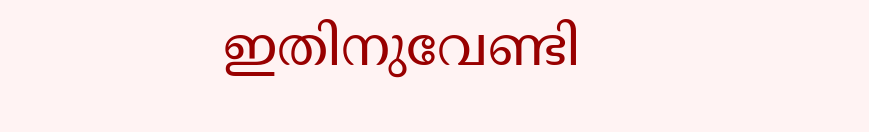ഇതിനുവേണ്ടി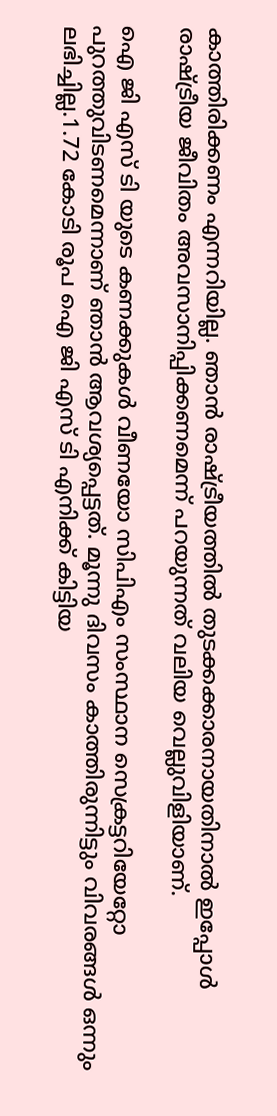കാത്തിരിക്കണം എന്നറിയില്ല. ഞാൻ രാഷ്ട്രീയത്തിൽ തുടക്കക്കാരനായതിനാൽ ഇപ്പോൾ രാഷ്ട്രീയ ജീവിതം അവസാനിപ്പിക്കണമെന്ന് പറയുന്നത് വലിയ വെല്ലുവിളിയാണ്.

ഐ ജി എസ് ടി യുടെ കണക്കുകൾ വീണയോ സിപിഎം സംസ്ഥാന സെക്രട്ടറിയേറ്റോ പുറത്തുവിടണമെന്നാണ് ഞാൻ ആവശ്യപ്പെട്ടത്. മൂന്നു ദിവസം കാത്തിരുന്നിട്ടും വിവരങ്ങൾ ഒന്നും ലഭിച്ചില്ല.1.72 കോടി രൂപ ഐ ജി എസ് ടി എനിക്ക് കിട്ടിയ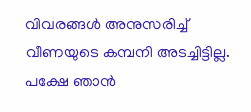വിവരങ്ങൾ അനുസരിച്ച് വീണയുടെ കമ്പനി അടച്ചിട്ടില്ല. പക്ഷേ ഞാൻ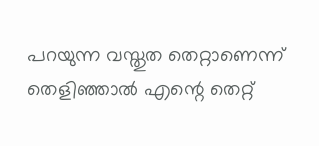പറയുന്ന വസ്തുത തെറ്റാണെന്ന് തെളിഞ്ഞാൽ എന്റെ തെറ്റ്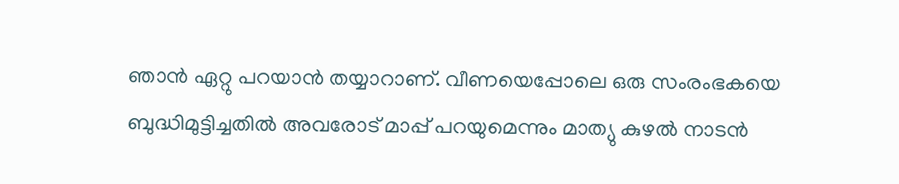ഞാൻ ഏറ്റു പറയാൻ തയ്യാറാണ്. വീണയെപ്പോലെ ഒരു സംരംഭകയെ ബുദ്ധിമുട്ടിച്ചതിൽ അവരോട് മാപ്പ് പറയുമെന്നും മാത്യു കുഴൽ നാടൻ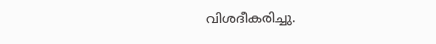വിശദീകരിച്ചു.